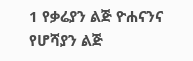1 የቃሬያን ልጅ ዮሐናንና የሆሻያን ልጅ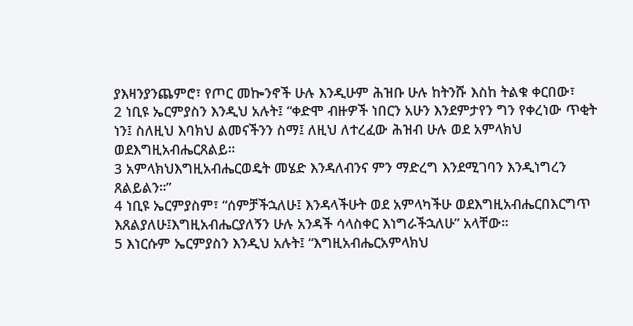ያእዛንያንጨምሮ፣ የጦር መኰንኖች ሁሉ እንዲሁም ሕዝቡ ሁሉ ከትንሹ እስከ ትልቁ ቀርበው፣
2 ነቢዩ ኤርምያስን እንዲህ አሉት፤ “ቀድሞ ብዙዎች ነበርን አሁን እንደምታየን ግን የቀረነው ጥቂት ነን፤ ስለዚህ እባክህ ልመናችንን ስማ፤ ለዚህ ለተረፈው ሕዝብ ሁሉ ወደ አምላክህ ወደእግዚአብሔርጸልይ።
3 አምላክህእግዚአብሔርወዴት መሄድ እንዳለብንና ምን ማድረግ እንደሚገባን እንዲነግረን ጸልይልን።”
4 ነቢዩ ኤርምያስም፣ “ሰምቻችኋለሁ፤ እንዳላችሁት ወደ አምላካችሁ ወደእግዚአብሔርበእርግጥ እጸልያለሁ፤እግዚአብሔርያለኝን ሁሉ አንዳች ሳላስቀር እነግራችኋለሁ” አላቸው።
5 እነርሱም ኤርምያስን እንዲህ አሉት፤ “እግዚአብሔርአምላክህ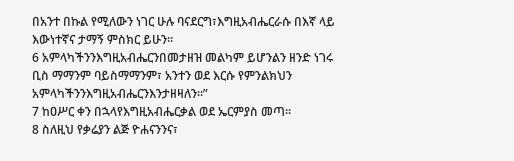በአንተ በኩል የሚለውን ነገር ሁሉ ባናደርግ፣እግዚአብሔርራሱ በእኛ ላይ እውነተኛና ታማኝ ምስክር ይሁን።
6 አምላካችንንእግዚአብሔርንበመታዘዝ መልካም ይሆንልን ዘንድ ነገሩ ቢስ ማማንም ባይስማማንም፣ አንተን ወደ እርሱ የምንልክህን አምላካችንንእግዚአብሔርንእንታዘዛለን።”
7 ከዐሥር ቀን በኋላየእግዚአብሔርቃል ወደ ኤርምያስ መጣ።
8 ስለዚህ የቃሬያን ልጅ ዮሐናንንና፣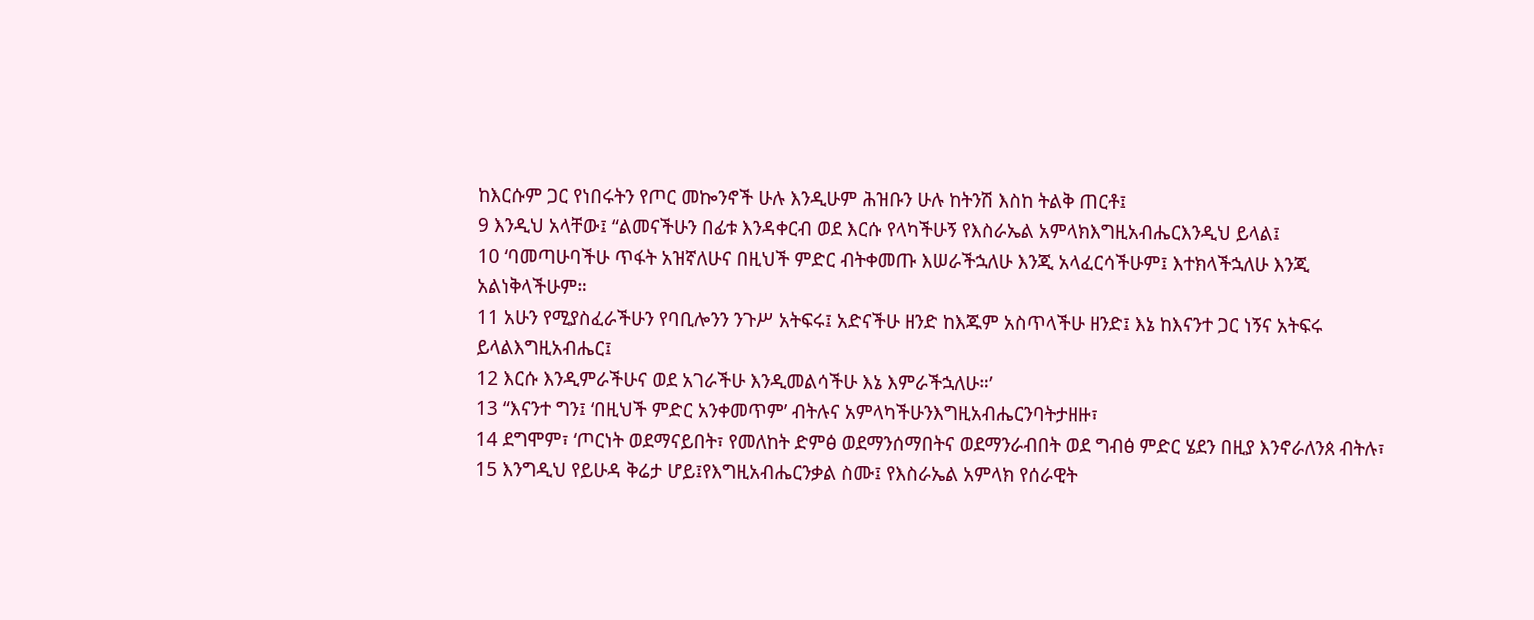ከእርሱም ጋር የነበሩትን የጦር መኰንኖች ሁሉ እንዲሁም ሕዝቡን ሁሉ ከትንሽ እስከ ትልቅ ጠርቶ፤
9 እንዲህ አላቸው፤ “ልመናችሁን በፊቱ እንዳቀርብ ወደ እርሱ የላካችሁኝ የእስራኤል አምላክእግዚአብሔርእንዲህ ይላል፤
10 ‘ባመጣሁባችሁ ጥፋት አዝኛለሁና በዚህች ምድር ብትቀመጡ እሠራችኋለሁ እንጂ አላፈርሳችሁም፤ እተክላችኋለሁ እንጂ አልነቅላችሁም።
11 አሁን የሚያስፈራችሁን የባቢሎንን ንጉሥ አትፍሩ፤ አድናችሁ ዘንድ ከእጁም አስጥላችሁ ዘንድ፤ እኔ ከእናንተ ጋር ነኝና አትፍሩ ይላልእግዚአብሔር፤
12 እርሱ እንዲምራችሁና ወደ አገራችሁ እንዲመልሳችሁ እኔ እምራችኋለሁ።’
13 “እናንተ ግን፤ ‘በዚህች ምድር አንቀመጥም’ ብትሉና አምላካችሁንእግዚአብሔርንባትታዘዙ፣
14 ደግሞም፣ ‘ጦርነት ወደማናይበት፣ የመለከት ድምፅ ወደማንሰማበትና ወደማንራብበት ወደ ግብፅ ምድር ሄደን በዚያ እንኖራለንጰ ብትሉ፣
15 እንግዲህ የይሁዳ ቅሬታ ሆይ፤የእግዚአብሔርንቃል ስሙ፤ የእስራኤል አምላክ የሰራዊት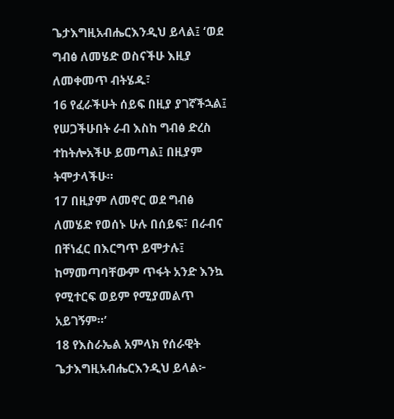ጌታእግዚአብሔርእንዲህ ይላል፤ ‘ወደ ግብፅ ለመሄድ ወስናችሁ እዚያ ለመቀመጥ ብትሄዱ፣
16 የፈራችሁት ሰይፍ በዚያ ያገኛችኋል፤ የሠጋችሁበት ራብ እስከ ግብፅ ድረስ ተከትሎአችሁ ይመጣል፤ በዚያም ትሞታላችሁ።
17 በዚያም ለመኖር ወደ ግብፅ ለመሄድ የወሰኑ ሁሉ በሰይፍ፣ በራብና በቸነፈር በእርግጥ ይሞታሉ፤ ከማመጣባቸውም ጥፋት አንድ እንኳ የሚተርፍ ወይም የሚያመልጥ አይገኝም።’
18 የእስራኤል አምላክ የሰራዊት ጌታእግዚአብሔርእንዲህ ይላል፦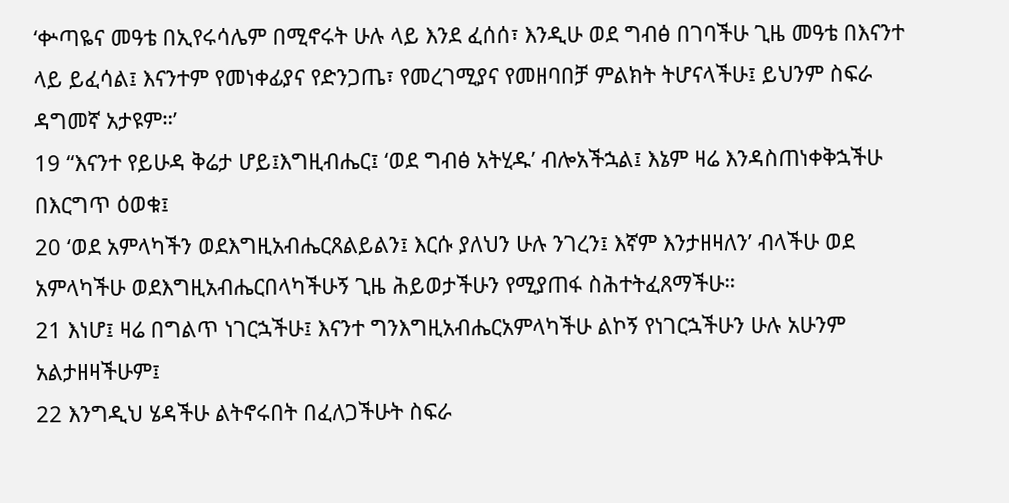‘ቍጣዬና መዓቴ በኢየሩሳሌም በሚኖሩት ሁሉ ላይ እንደ ፈሰሰ፣ እንዲሁ ወደ ግብፅ በገባችሁ ጊዜ መዓቴ በእናንተ ላይ ይፈሳል፤ እናንተም የመነቀፊያና የድንጋጤ፣ የመረገሚያና የመዘባበቻ ምልክት ትሆናላችሁ፤ ይህንም ስፍራ ዳግመኛ አታዩም።’
19 “እናንተ የይሁዳ ቅሬታ ሆይ፤እግዚብሔር፤ ‘ወደ ግብፅ አትሂዱ’ ብሎአችኋል፤ እኔም ዛሬ እንዳስጠነቀቅኋችሁ በእርግጥ ዕወቁ፤
20 ‘ወደ አምላካችን ወደእግዚአብሔርጸልይልን፤ እርሱ ያለህን ሁሉ ንገረን፤ እኛም እንታዘዛለን’ ብላችሁ ወደ አምላካችሁ ወደእግዚአብሔርበላካችሁኝ ጊዜ ሕይወታችሁን የሚያጠፋ ስሕተትፈጸማችሁ።
21 እነሆ፤ ዛሬ በግልጥ ነገርኋችሁ፤ እናንተ ግንእግዚአብሔርአምላካችሁ ልኮኝ የነገርኋችሁን ሁሉ አሁንም አልታዘዛችሁም፤
22 እንግዲህ ሄዳችሁ ልትኖሩበት በፈለጋችሁት ስፍራ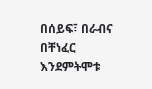በሰይፍ፣ በራብና በቸነፈር እንደምትሞቱ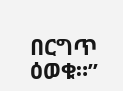በርግጥ ዕወቁ።”